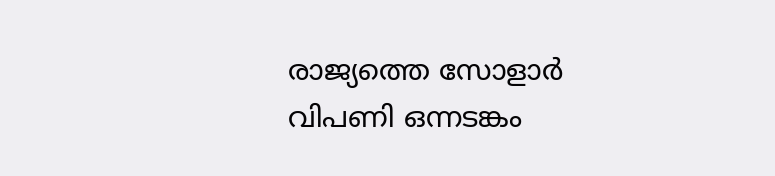രാജ്യത്തെ സോളാര്‍ വിപണി ഒന്നടങ്കം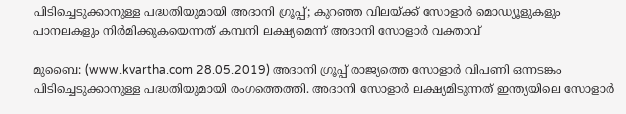പിടിച്ചെടുക്കാനുള്ള പദ്ധതിയുമായി അദാനി ഗ്രൂപ്പ്; കുറഞ്ഞ വിലയ്ക്ക് സോളാര്‍ മൊഡ്യൂളുകളും പാനലകളും നിര്‍മിക്കുകയെന്നത് കമ്പനി ലക്ഷ്യമെന്ന് അദാനി സോളാര്‍ വക്താവ്

മുബൈ: (www.kvartha.com 28.05.2019) അദാനി ഗ്രൂപ്പ് രാജ്യത്തെ സോളാര്‍ വിപണി ഒന്നടങ്കം പിടിച്ചെടുക്കാനുള്ള പദ്ധതിയുമായി രംഗത്തെത്തി. അദാനി സോളാര്‍ ലക്ഷ്യമിടുന്നത് ഇന്ത്യയിലെ സോളാര്‍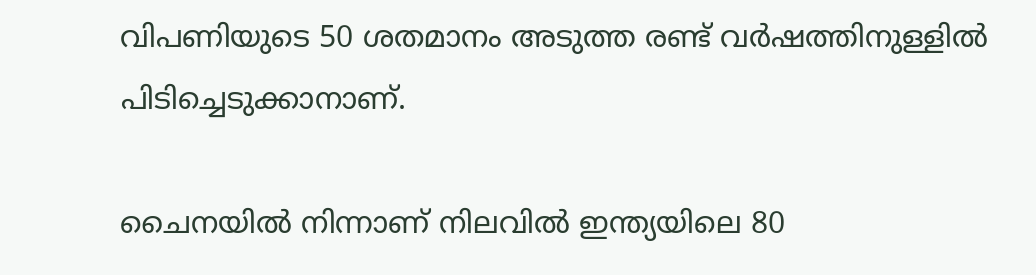വിപണിയുടെ 50 ശതമാനം അടുത്ത രണ്ട് വര്‍ഷത്തിനുള്ളില്‍ പിടിച്ചെടുക്കാനാണ്.

ചൈനയില്‍ നിന്നാണ് നിലവില്‍ ഇന്ത്യയിലെ 80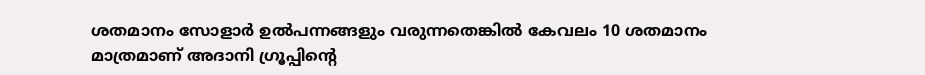ശതമാനം സോളാര്‍ ഉല്‍പന്നങ്ങളും വരുന്നതെങ്കില്‍ കേവലം 10 ശതമാനം മാത്രമാണ് അദാനി ഗ്രൂപ്പിന്റെ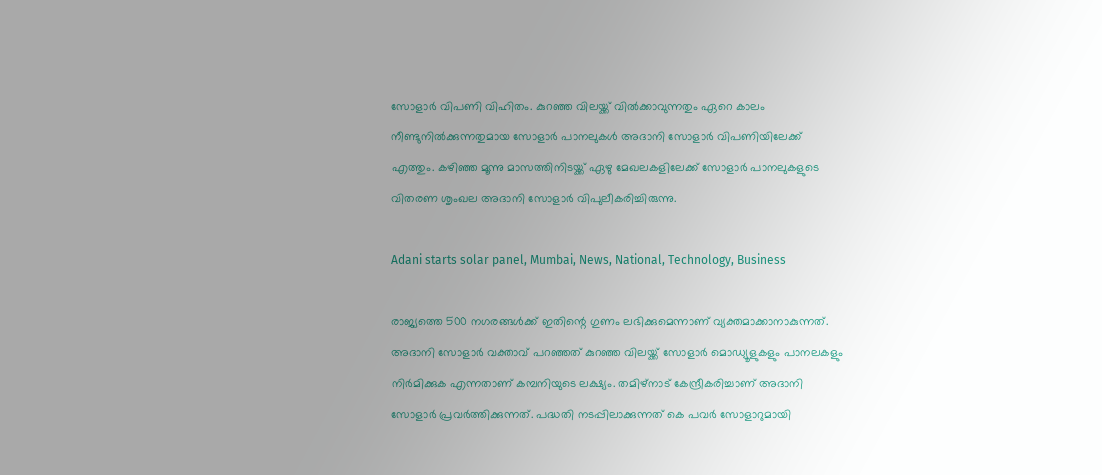സോളാര്‍ വിപണി വിഹിതം. കുറഞ്ഞ വിലയ്ക്ക് വില്‍ക്കാവുന്നതും ഏറെ കാലം നീണ്ടുനില്‍ക്കുന്നതുമായ സോളാര്‍ പാനലുകള്‍ അദാനി സോളാര്‍ വിപണിയിലേക്ക് എത്തും. കഴിഞ്ഞ മൂന്നു മാസത്തിനിടയ്ക്ക് ഏഴു മേഖലകളിലേക്ക് സോളാര്‍ പാനലുകളുടെ വിതരണ ശൃംഖല അദാനി സോളാര്‍ വിപുലീകരിച്ചിരുന്നു.

Adani starts solar panel, Mumbai, News, National, Technology, Business

രാജ്യത്തെ 500 നഗരങ്ങള്‍ക്ക് ഇതിന്റെ ഗുണം ലഭിക്കുമെന്നാണ് വ്യക്തമാക്കാനാകുന്നത്. അദാനി സോളാര്‍ വക്താവ് പറഞ്ഞത് കുറഞ്ഞ വിലയ്ക്ക് സോളാര്‍ മൊഡ്യൂളുകളും പാനലകളും നിര്‍മിക്കുക എന്നതാണ് കമ്പനിയുടെ ലക്ഷ്യം. തമിഴ്‌നാട് കേന്ദ്രീകരിച്ചാണ് അദാനി സോളാര്‍ പ്രവര്‍ത്തിക്കുന്നത്. പദ്ധതി നടപ്പിലാക്കുന്നത് കെ പവര്‍ സോളാറുമായി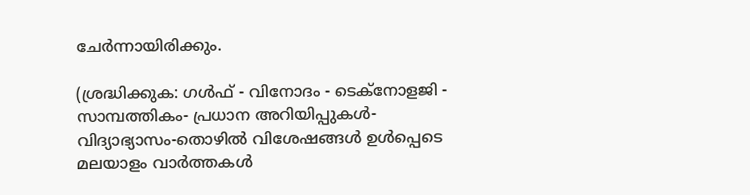ചേര്‍ന്നായിരിക്കും.

(ശ്രദ്ധിക്കുക: ഗൾഫ് - വിനോദം - ടെക്നോളജി - സാമ്പത്തികം- പ്രധാന അറിയിപ്പുകൾ-വിദ്യാഭ്യാസം-തൊഴിൽ വിശേഷങ്ങൾ ഉൾപ്പെടെ മലയാളം വാർത്തകൾ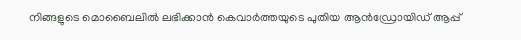നിങ്ങളുടെ മൊബൈലിൽ ലഭിക്കാൻ കെവാർത്തയുടെ പുതിയ ആൻഡ്രോയിഡ് ആപ്പ്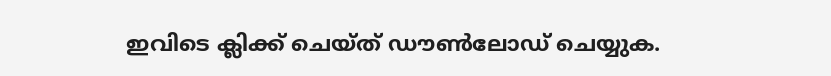ഇവിടെ ക്ലിക്ക് ചെയ്ത് ഡൗൺലോഡ് ചെയ്യുക.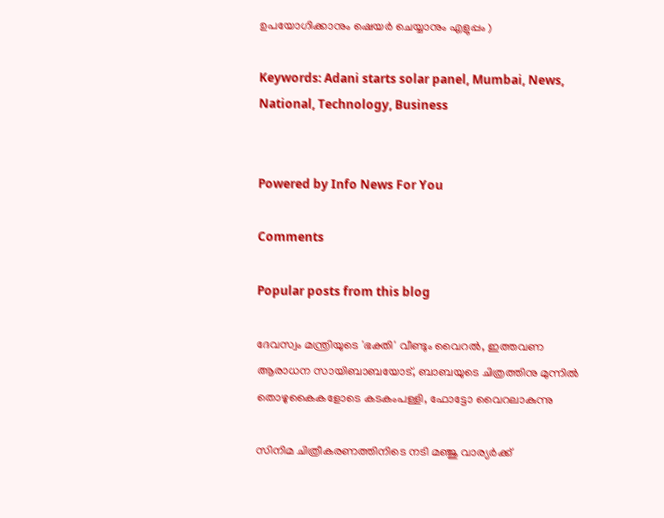ഉപയോഗിക്കാനും ഷെയർ ചെയ്യാനും എളുപ്പം )

Keywords: Adani starts solar panel, Mumbai, News, National, Technology, Business


Powered by Info News For You

Comments

Popular posts from this blog

ദേവസ്വം മന്ത്രിയുടെ 'ഭക്തി' വീണ്ടും വൈറല്‍, ഇത്തവണ ആരാധന സായിബാബയോട്, ബാബയുടെ ചിത്രത്തിനു മുന്നില്‍ തൊഴുകൈകളോടെ കടകംപള്ളി, ഫോട്ടോ വൈറലാകുന്നു

സിനിമ ചിത്രീകരണത്തിനിടെ നടി മഞ്ജു വാര്യര്‍ക്ക്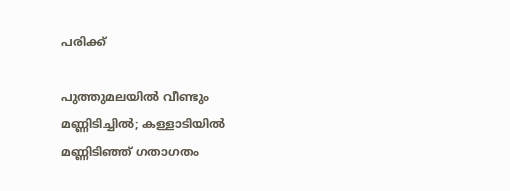പരിക്ക്

പുത്തുമലയില്‍ വീണ്ടും മണ്ണിടിച്ചില്‍; കള്ളാടിയില്‍ മണ്ണിടിഞ്ഞ് ഗതാഗതം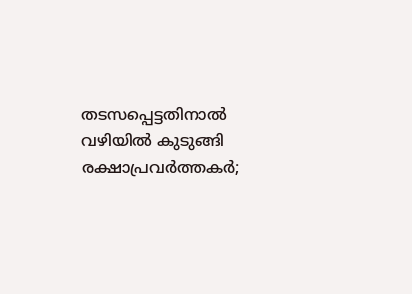തടസപ്പെട്ടതിനാല്‍ വഴിയില്‍ കുടുങ്ങി രക്ഷാപ്രവര്‍ത്തകര്‍;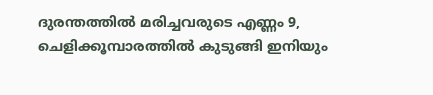ദുരന്തത്തില്‍ മരിച്ചവരുടെ എണ്ണം 9, ചെളിക്കൂമ്പാരത്തില്‍ കുടുങ്ങി ഇനിയും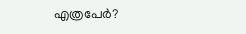എത്രപേര്‍?